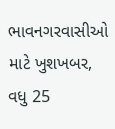ભાવનગરવાસીઓ માટે ખુશખબર, વધુ 25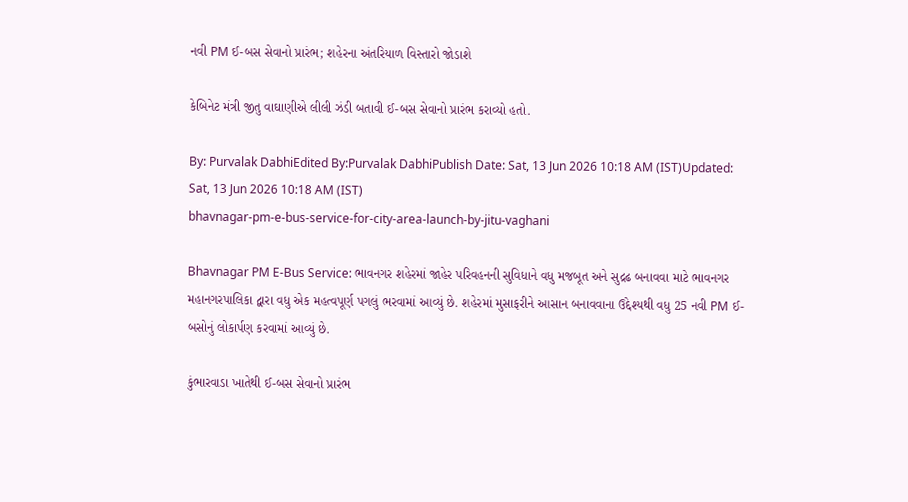નવી PM ઈ-બસ સેવાનો પ્રારંભ; શહેરના અંતરિયાળ વિસ્તારો જોડાશે

કેબિનેટ મંત્રી જીતુ વાઘાણીએ લીલી ઝંડી બતાવી ઈ-બસ સેવાનો પ્રારંભ કરાવ્યો હતો.

By: Purvalak DabhiEdited By:Purvalak DabhiPublish Date: Sat, 13 Jun 2026 10:18 AM (IST)Updated: Sat, 13 Jun 2026 10:18 AM (IST)
bhavnagar-pm-e-bus-service-for-city-area-launch-by-jitu-vaghani

Bhavnagar PM E-Bus Service: ભાવનગર શહેરમાં જાહેર પરિવહનની સુવિધાને વધુ મજબૂત અને સુદ્રઢ બનાવવા માટે ભાવનગર મહાનગરપાલિકા દ્વારા વધુ એક મહત્વપૂર્ણ પગલું ભરવામાં આવ્યું છે. શહેરમાં મુસાફરીને આસાન બનાવવાના ઉદ્દેશ્યથી વધુ 25 નવી PM ઈ-બસોનું લોકાર્પણ કરવામાં આવ્યું છે.

કુંભારવાડા ખાતેથી ઈ-બસ સેવાનો પ્રારંભ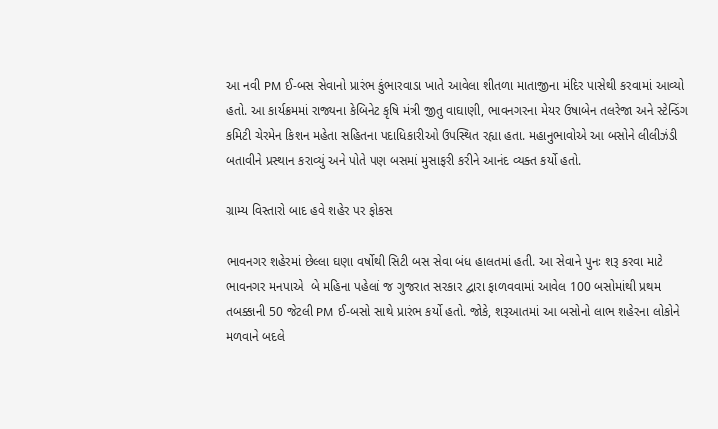આ નવી PM ઈ-બસ સેવાનો પ્રારંભ કુંભારવાડા ખાતે આવેલા શીતળા માતાજીના મંદિર પાસેથી કરવામાં આવ્યો હતો. આ કાર્યક્રમમાં રાજ્યના કેબિનેટ કૃષિ મંત્રી જીતુ વાઘાણી, ભાવનગરના મેયર ઉષાબેન તલરેજા અને સ્ટેન્ડિંગ કમિટી ચેરમેન કિશન મહેતા સહિતના પદાધિકારીઓ ઉપસ્થિત રહ્યા હતા. મહાનુભાવોએ આ બસોને લીલીઝંડી બતાવીને પ્રસ્થાન કરાવ્યું અને પોતે પણ બસમાં મુસાફરી કરીને આનંદ વ્યક્ત કર્યો હતો.

ગ્રામ્ય વિસ્તારો બાદ હવે શહેર પર ફોકસ

ભાવનગર શહેરમાં છેલ્લા ઘણા વર્ષોથી સિટી બસ સેવા બંધ હાલતમાં હતી. આ સેવાને પુનઃ શરૂ કરવા માટે ભાવનગર મનપાએ  બે મહિના પહેલાં જ ગુજરાત સરકાર દ્વારા ફાળવવામાં આવેલ 100 બસોમાંથી પ્રથમ તબક્કાની 50 જેટલી PM ઈ-બસો સાથે પ્રારંભ કર્યો હતો. જોકે, શરૂઆતમાં આ બસોનો લાભ શહેરના લોકોને મળવાને બદલે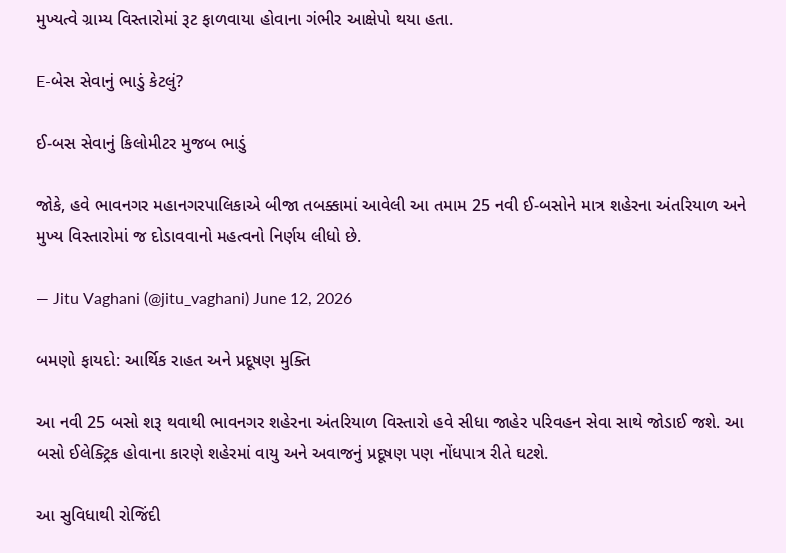મુખ્યત્વે ગ્રામ્ય વિસ્તારોમાં રૂટ ફાળવાયા હોવાના ગંભીર આક્ષેપો થયા હતા.

E-બેસ સેવાનું ભાડું કેટલું?

ઈ-બસ સેવાનું કિલોમીટર મુજબ ભાડું

જોકે, હવે ભાવનગર મહાનગરપાલિકાએ બીજા તબક્કામાં આવેલી આ તમામ 25 નવી ઈ-બસોને માત્ર શહેરના અંતરિયાળ અને મુખ્ય વિસ્તારોમાં જ દોડાવવાનો મહત્વનો નિર્ણય લીધો છે.

— Jitu Vaghani (@jitu_vaghani) June 12, 2026

બમણો ફાયદો: આર્થિક રાહત અને પ્રદૂષણ મુક્તિ

આ નવી 25 બસો શરૂ થવાથી ભાવનગર શહેરના અંતરિયાળ વિસ્તારો હવે સીધા જાહેર પરિવહન સેવા સાથે જોડાઈ જશે. આ બસો ઈલેક્ટ્રિક હોવાના કારણે શહેરમાં વાયુ અને અવાજનું પ્રદૂષણ પણ નોંધપાત્ર રીતે ઘટશે.

આ સુવિધાથી રોજિંદી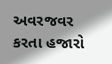અવરજવર કરતા હજારો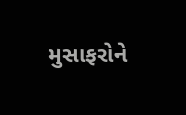મુસાફરોને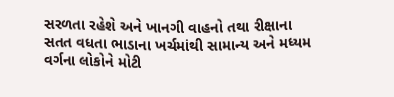સરળતા રહેશે અને ખાનગી વાહનો તથા રીક્ષાના સતત વધતા ભાડાના ખર્ચમાંથી સામાન્ય અને મધ્યમ વર્ગના લોકોને મોટી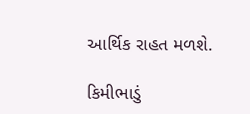આર્થિક રાહત મળશે.

કિમીભાડું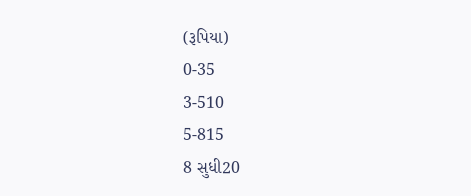(રૂપિયા)
0-35
3-510
5-815
8 સુધી20